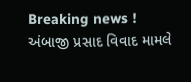Breaking news !
અંબાજી પ્રસાદ વિવાદ મામલે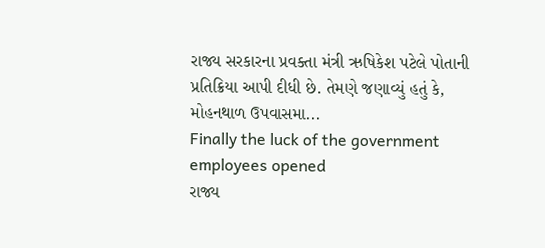રાજ્ય સરકારના પ્રવક્તા મંત્રી ઋષિકેશ પટેલે પોતાની પ્રતિક્રિયા આપી દીધી છે. તેમણે જણાવ્યું હતું કે, મોહનથાળ ઉપવાસમા...
Finally the luck of the government employees opened
રાજ્ય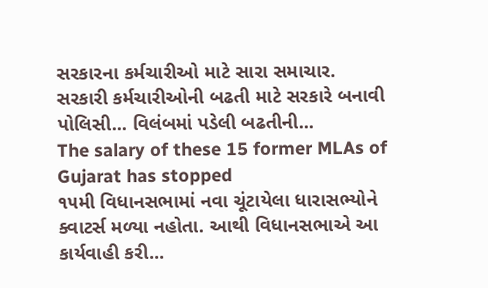સરકારના કર્મચારીઓ માટે સારા સમાચાર. સરકારી કર્મચારીઓની બઢતી માટે સરકારે બનાવી પોલિસી... વિલંબમાં પડેલી બઢતીની...
The salary of these 15 former MLAs of Gujarat has stopped
૧૫મી વિધાનસભામાં નવા ચૂંટાયેલા ધારાસભ્યોને ક્વાટર્સ મળ્યા નહોતા. આથી વિધાનસભાએ આ કાર્યવાહી કરી...